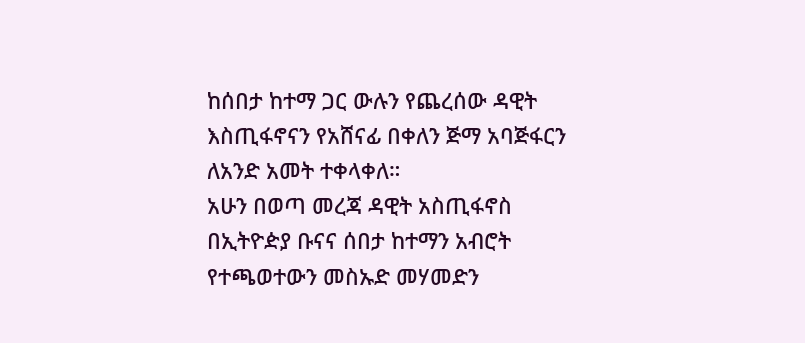ከሰበታ ከተማ ጋር ውሉን የጨረሰው ዳዊት እስጢፋኖናን የአሸናፊ በቀለን ጅማ አባጅፋርን ለአንድ አመት ተቀላቀለ።
አሁን በወጣ መረጃ ዳዊት አስጢፋኖስ በኢትዮዽያ ቡናና ሰበታ ከተማን አብሮት የተጫወተውን መስኡድ መሃመድን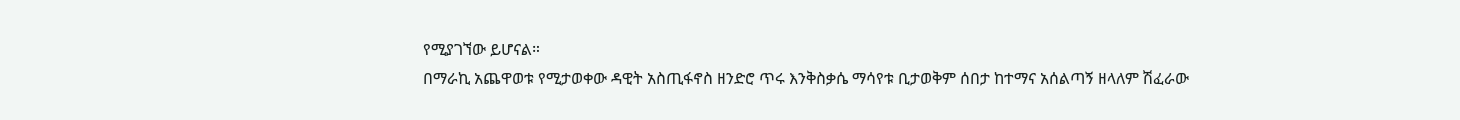የሚያገኘው ይሆናል።
በማራኪ አጨዋወቱ የሚታወቀው ዳዊት አስጢፋኖስ ዘንድሮ ጥሩ እንቅስቃሴ ማሳየቱ ቢታወቅም ሰበታ ከተማና አሰልጣኝ ዘላለም ሽፈራው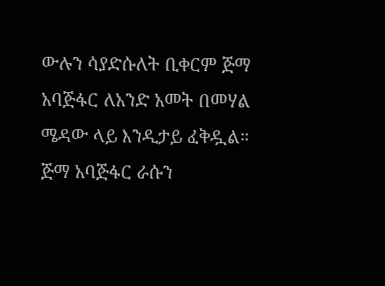ውሉን ሳያድሱለት ቢቀርም ጅማ አባጅፋር ለአንድ አመት በመሃል ሜዳው ላይ እንዲታይ ፈቅዷል።
ጅማ አባጅፋር ራሱን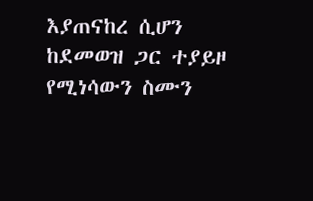እያጠናከረ ሲሆን ከደመወዝ ጋር ተያይዞ የሚነሳውን ስሙን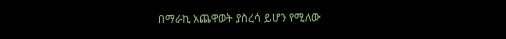በማራኪ አጨዋወት ያስረሳ ይሆን የሚለው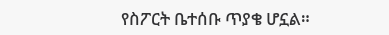የስፖርት ቤተሰቡ ጥያቄ ሆኗል።